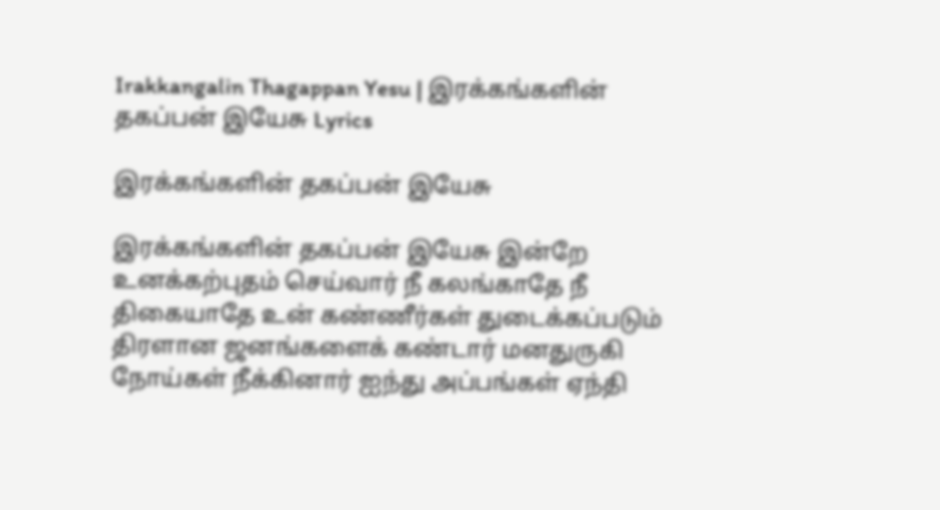Irakkangalin Thagappan Yesu | இரக்கங்களின் தகப்பன் இயேசு Lyrics

இரக்கங்களின் தகப்பன் இயேசு

இரக்கங்களின் தகப்பன் இயேசு இன்றே உனக்கற்புதம் செய்வார் நீ கலங்காதே நீ திகையாதே உன் கண்ணீர்கள் துடைக்கப்படும் திரளான ஜனங்களைக் கண்டார் மனதுருகி நோய்கள் நீக்கினார் ஐந்து அப்பங்கள் ஏந்தி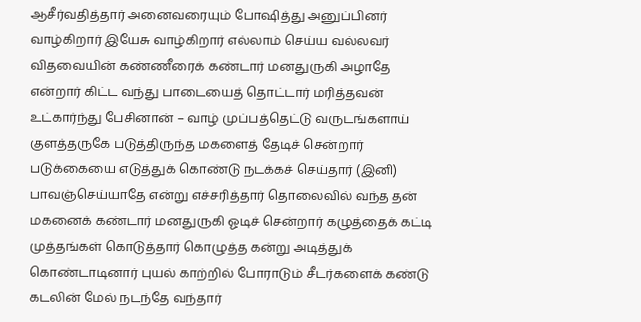ஆசீர்வதித்தார் அனைவரையும் போஷித்து அனுப்பினர் வாழ்கிறார் இயேசு வாழ்கிறார் எல்லாம் செய்ய வல்லவர் விதவையின் கண்ணீரைக் கண்டார் மனதுருகி அழாதே என்றார் கிட்ட வந்து பாடையைத் தொட்டார் மரித்தவன் உட்கார்ந்து பேசினான் – வாழ் முப்பத்தெட்டு வருடங்களாய் குளத்தருகே படுத்திருந்த மகளைத் தேடிச் சென்றார் படுக்கையை எடுத்துக் கொண்டு நடக்கச் செய்தார் (இனி) பாவஞ்செய்யாதே என்று எச்சரித்தார் தொலைவில் வந்த தன் மகனைக் கண்டார் மனதுருகி ஓடிச் சென்றார் கழுத்தைக் கட்டி முத்தங்கள் கொடுத்தார் கொழுத்த கன்று அடித்துக் கொண்டாடினார் புயல் காற்றில் போராடும் சீடர்களைக் கண்டு கடலின் மேல் நடந்தே வந்தார்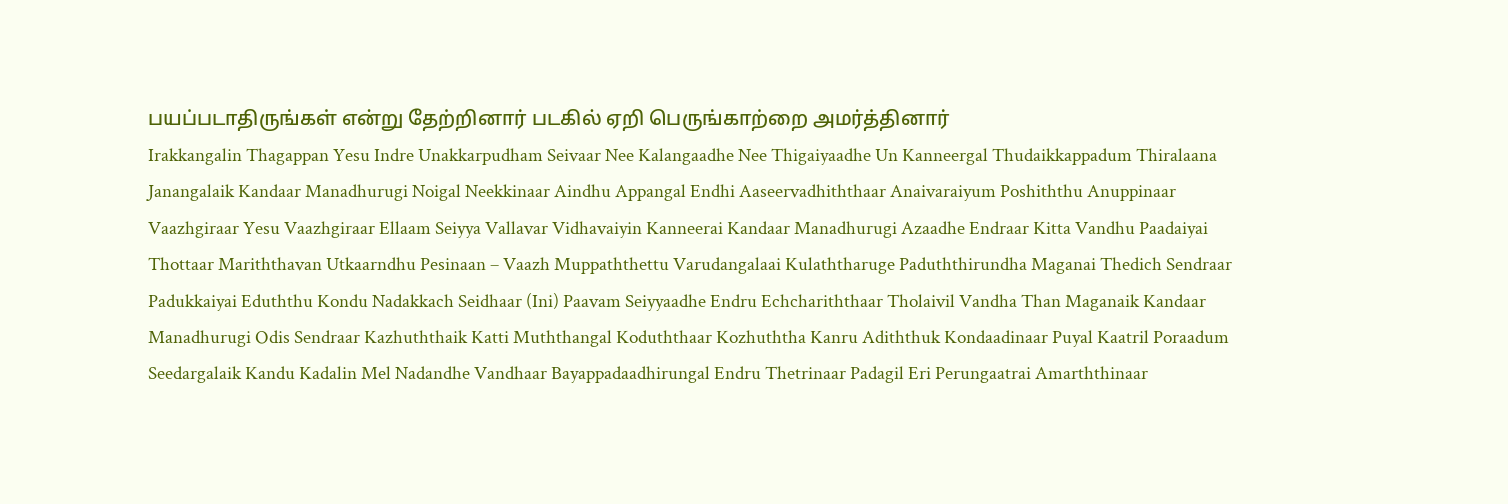பயப்படாதிருங்கள் என்று தேற்றினார் படகில் ஏறி பெருங்காற்றை அமர்த்தினார்
Irakkangalin Thagappan Yesu Indre Unakkarpudham Seivaar Nee Kalangaadhe Nee Thigaiyaadhe Un Kanneergal Thudaikkappadum Thiralaana Janangalaik Kandaar Manadhurugi Noigal Neekkinaar Aindhu Appangal Endhi Aaseervadhiththaar Anaivaraiyum Poshiththu Anuppinaar Vaazhgiraar Yesu Vaazhgiraar Ellaam Seiyya Vallavar Vidhavaiyin Kanneerai Kandaar Manadhurugi Azaadhe Endraar Kitta Vandhu Paadaiyai Thottaar Mariththavan Utkaarndhu Pesinaan – Vaazh Muppaththettu Varudangalaai Kulaththaruge Paduththirundha Maganai Thedich Sendraar Padukkaiyai Eduththu Kondu Nadakkach Seidhaar (Ini) Paavam Seiyyaadhe Endru Echchariththaar Tholaivil Vandha Than Maganaik Kandaar Manadhurugi Odis Sendraar Kazhuththaik Katti Muththangal Koduththaar Kozhuththa Kanru Adiththuk Kondaadinaar Puyal Kaatril Poraadum Seedargalaik Kandu Kadalin Mel Nadandhe Vandhaar Bayappadaadhirungal Endru Thetrinaar Padagil Eri Perungaatrai Amarththinaar